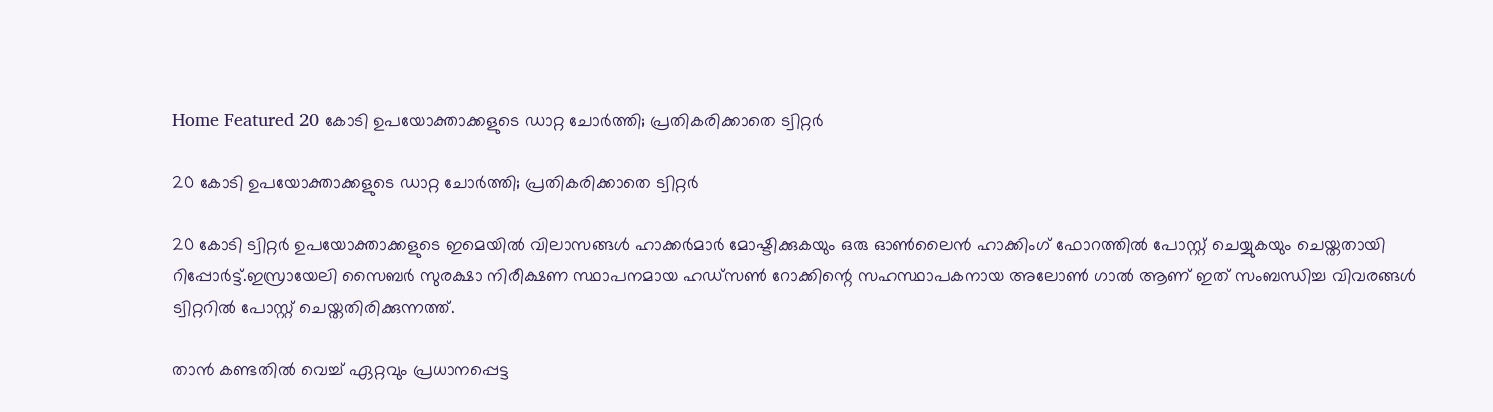Home Featured 20 കോടി ഉപയോക്താക്കളുടെ ഡാറ്റ ചോര്‍ത്തി; പ്രതികരിക്കാതെ ട്വിറ്റര്‍

20 കോടി ഉപയോക്താക്കളുടെ ഡാറ്റ ചോര്‍ത്തി; പ്രതികരിക്കാതെ ട്വിറ്റര്‍

20 കോടി ട്വിറ്റര്‍ ഉപയോക്താക്കളുടെ ഇമെയില്‍ വിലാസങ്ങള്‍ ഹാക്കര്‍മാര്‍ മോഷ്ടിക്കുകയും ഒരു ഓണ്‍ലൈന്‍ ഹാക്കിംഗ് ഫോറത്തില്‍ പോസ്റ്റ് ചെയ്യുകയും ചെയ്തതായി റിപ്പോര്‍ട്ട്.ഇസ്രായേലി സൈബര്‍ സുരക്ഷാ നിരീക്ഷണ സ്ഥാപനമായ ഹഡ്‌സണ്‍ റോക്കിന്റെ സഹസ്ഥാപകനായ അലോണ്‍ ഗാല്‍ ആണ് ഇത് സംബന്ധിച്ച വിവരങ്ങള്‍ ട്വിറ്ററില്‍ പോസ്റ്റ് ചെയ്തതിരിക്കുന്നത്ത്.

താന്‍ കണ്ടതില്‍ വെച്ച്‌ ഏറ്റവും പ്രധാനപ്പെട്ട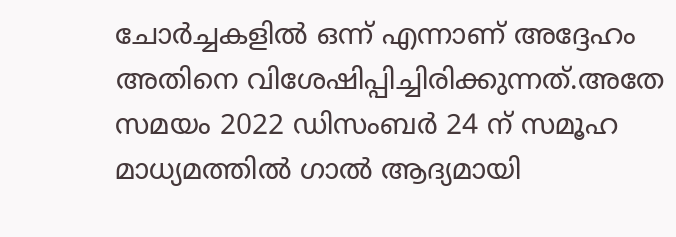ചോര്‍ച്ചകളില്‍ ഒന്ന് എന്നാണ് അദ്ദേഹം അതിനെ വിശേഷിപ്പിച്ചിരിക്കുന്നത്.അതേ സമയം 2022 ഡിസംബര്‍ 24 ന് സമൂഹ മാധ്യമത്തില്‍ ഗാല്‍ ആദ്യമായി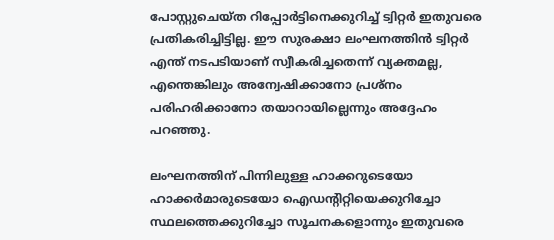പോസ്റ്റുചെയ്ത റിപ്പോര്‍ട്ടിനെക്കുറിച്ച്‌ ട്വിറ്റര്‍ ഇതുവരെ പ്രതികരിച്ചിട്ടില്ല. ഈ സുരക്ഷാ ലംഘനത്തിന്‍ ട്വിറ്റര്‍ എന്ത് നടപടിയാണ് സ്വീകരിച്ചതെന്ന് വ്യക്തമല്ല, എന്തെങ്കിലും അന്വേഷിക്കാനോ പ്രശ്നം പരിഹരിക്കാനോ തയാറായില്ലെന്നും അദ്ദേഹം പറഞ്ഞു.

ലംഘനത്തിന് പിന്നിലുള്ള ഹാക്കറുടെയോ ഹാക്കര്‍മാരുടെയോ ഐഡന്റിറ്റിയെക്കുറിച്ചോ സ്ഥലത്തെക്കുറിച്ചോ സൂചനകളൊന്നും ഇതുവരെ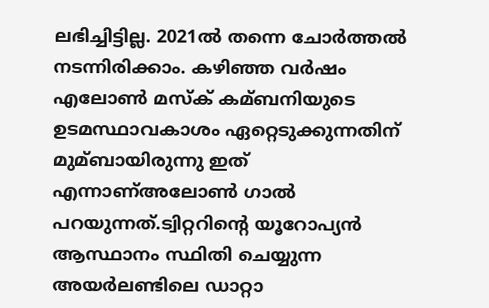ലഭിച്ചിട്ടില്ല. 2021ല്‍ തന്നെ ചോര്‍ത്തല്‍ നടന്നിരിക്കാം. കഴിഞ്ഞ വര്‍ഷം എലോണ്‍ മസ്‌ക് കമ്ബനിയുടെ ഉടമസ്ഥാവകാശം ഏറ്റെടുക്കുന്നതിന് മുമ്ബായിരുന്നു ഇത് എന്നാണ്അലോണ്‍ ഗാല്‍ പറയുന്നത്.ട്വിറ്ററിന്റെ യൂറോപ്യന്‍ ആസ്ഥാനം സ്ഥിതി ചെയ്യുന്ന അയര്‍ലണ്ടിലെ ഡാറ്റാ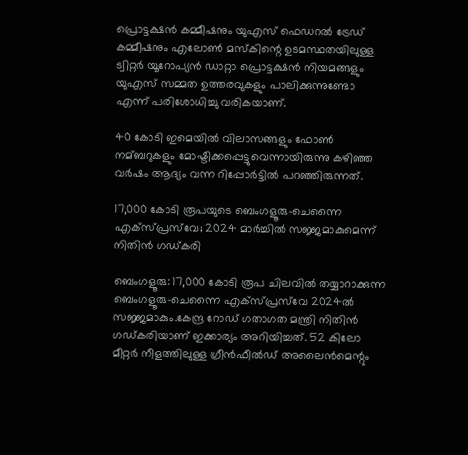പ്രൊട്ടക്ഷന്‍ കമ്മീഷനും യുഎസ് ഫെഡറല്‍ ട്രേഡ് കമ്മീഷനും എലോണ്‍ മസ്‌കിന്റെ ഉടമസ്ഥതയിലുള്ള ട്വിറ്റര്‍ യൂറോപ്യന്‍ ഡാറ്റാ പ്രൊട്ടക്ഷന്‍ നിയമങ്ങളും യുഎസ് സമ്മത ഉത്തരവുകളും പാലിക്കുന്നുണ്ടോ എന്ന് പരിശോധിച്ചു വരികയാണ്.

40 കോടി ഇമെയില്‍ വിലാസങ്ങളും ഫോണ്‍ നമ്ബറുകളും മോഷ്ടിക്കപ്പെട്ടുവെന്നായിരുന്നു കഴിഞ്ഞ വര്‍ഷം ആദ്യം വന്ന റിപ്പോര്‍ട്ടില്‍ പറഞ്ഞിരുന്നത്.

17,000 കോടി രൂപയുടെ ബെംഗളൂരു-ചെന്നൈ എക്‌സ്പ്രസ്‌വേ; 2024 മാര്‍ച്ചില്‍ സജ്ജമാകുമെന്ന് നിതിന്‍ ഗഡ്കരി

ബെംഗളൂരു: 17,000 കോടി രൂപ ചിലവില്‍ തയ്യാറാക്കുന്ന ബെംഗളൂരു-ചെന്നൈ എക്‌സ്പ്രസ്‌വേ 2024ല്‍ സജ്ജമാകും.കേന്ദ്ര റോഡ് ഗതാഗത മന്ത്രി നിതിന്‍ ഗഡ്കരിയാണ് ഇക്കാര്യം അറിയിച്ചത്. 52 കിലോ മീറ്റര്‍ നീളത്തിലുള്ള ഗ്രീന്‍ഫീല്‍ഡ് അലൈന്‍മെന്റും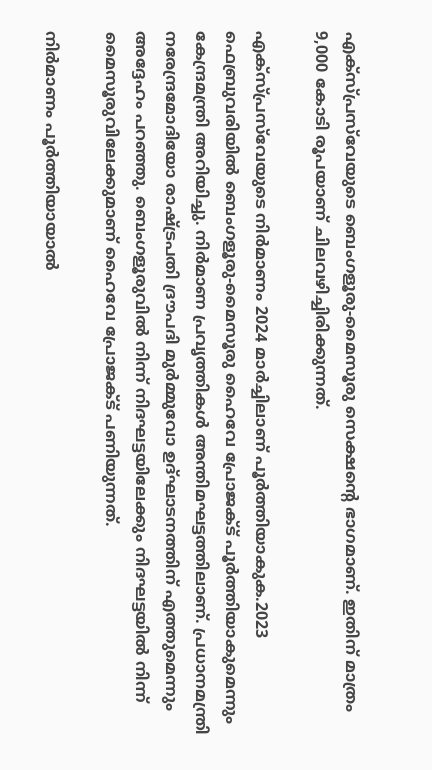എക്‌സ്പ്രസ്‌വേയുടെ ബെംഗളൂരു-മൈസൂരു സെക്ഷന്റെ ഭാഗമാണ്. ഇതിന് മാത്രം 9,000 കോടി രൂപയാണ് ചിലവഴിച്ചിരിക്കുന്നത്.

എക്‌സ്പ്രസ്‌വേയുടെ നിര്‍മാണം 2024 മാര്‍ച്ചിലാണ് പൂര്‍ത്തിയാകുക.2023 ഫെബ്രുവരിയില്‍ ബെംഗളൂരു-മൈസൂരു ഹൈവേ പ്രോജക്‌ട് പൂര്‍ത്തിയാകുമെന്നും കേന്ദ്രമന്ത്രി അറിയിച്ചു. നിര്‍മാണ പ്രവൃത്തികള്‍ അന്തിമഘട്ടത്തിലാണ്. പ്രധാനമന്ത്രി നരേന്ദ്രമോദിയോ രാഷ്‌ട്രപതി ദ്രൗപദി മുര്‍മ്മുവോ ഉദ്ഘാടനത്തിന് എത്തുമെന്നും അദ്ദേഹം പറഞ്ഞു. ബെംഗളൂരുവില്‍ നിന്ന് നിദഘട്ടയിലേക്കും നിദഘട്ടയില്‍ നിന്ന് മൈസൂരുവിലേക്കുമാണ് ഹൈവേ പ്രോജക്‌ട് പണിയുന്നത്.

നിര്‍മാണം പൂര്‍ത്തിയായാല്‍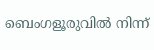ബെംഗളൂരുവില്‍ നിന്ന്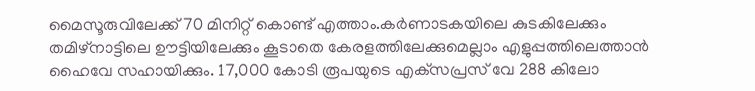മൈസൂരുവിലേക്ക് 70 മിനിറ്റ് കൊണ്ട് എത്താം.കര്‍ണാടകയിലെ കുടകിലേക്കും തമിഴ്‌നാട്ടിലെ ഊട്ടിയിലേക്കും കൂടാതെ കേരളത്തിലേക്കുമെല്ലാം എളുപ്പത്തിലെത്താന്‍ ഹൈവേ സഹായിക്കും. 17,000 കോടി രൂപയുടെ എക്‌സപ്രസ് വേ 288 കിലോ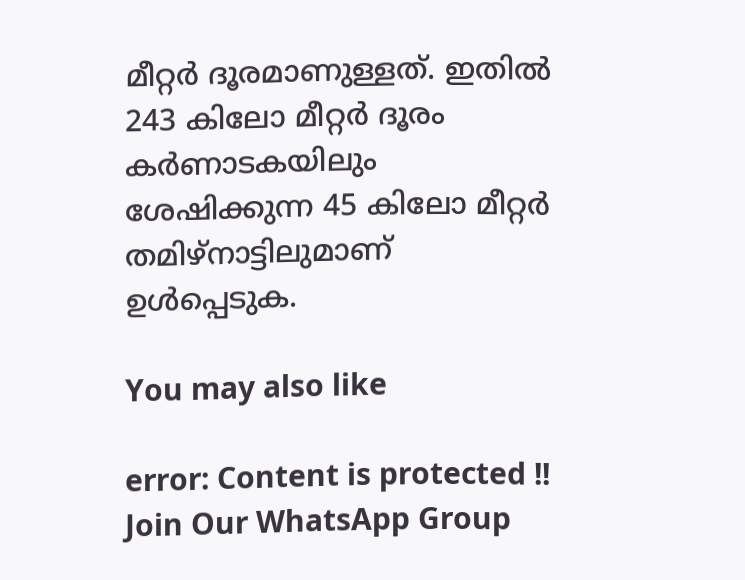മീറ്റര്‍ ദൂരമാണുള്ളത്. ഇതില്‍ 243 കിലോ മീറ്റര്‍ ദൂരം കര്‍ണാടകയിലും ശേഷിക്കുന്ന 45 കിലോ മീറ്റര്‍ തമിഴ്‌നാട്ടിലുമാണ് ഉള്‍പ്പെടുക.

You may also like

error: Content is protected !!
Join Our WhatsApp Group